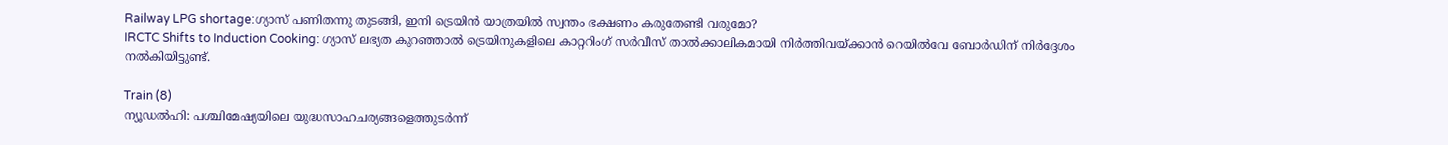Railway LPG shortage:ഗ്യാസ് പണിതന്നു തുടങ്ങി, ഇനി ട്രെയിൻ യാത്രയിൽ സ്വന്തം ഭക്ഷണം കരുതേണ്ടി വരുമോ?
IRCTC Shifts to Induction Cooking: ഗ്യാസ് ലഭ്യത കുറഞ്ഞാൽ ട്രെയിനുകളിലെ കാറ്ററിംഗ് സർവീസ് താൽക്കാലികമായി നിർത്തിവയ്ക്കാൻ റെയിൽവേ ബോർഡിന് നിർദ്ദേശം നൽകിയിട്ടുണ്ട്.

Train (8)
ന്യൂഡൽഹി: പശ്ചിമേഷ്യയിലെ യുദ്ധസാഹചര്യങ്ങളെത്തുടർന്ന്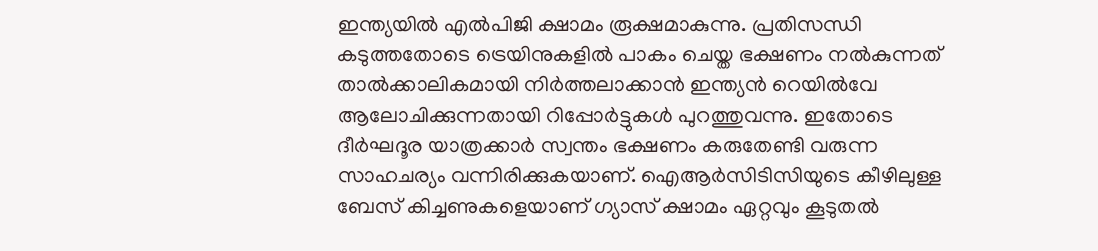ഇന്ത്യയിൽ എൽപിജി ക്ഷാമം രൂക്ഷമാകുന്നു. പ്രതിസന്ധി കടുത്തതോടെ ട്രെയിനുകളിൽ പാകം ചെയ്ത ഭക്ഷണം നൽകുന്നത് താൽക്കാലികമായി നിർത്തലാക്കാൻ ഇന്ത്യൻ റെയിൽവേ ആലോചിക്കുന്നതായി റിപ്പോർട്ടുകൾ പുറത്തുവന്നു. ഇതോടെ ദീർഘദൂര യാത്രക്കാർ സ്വന്തം ഭക്ഷണം കരുതേണ്ടി വരുന്ന സാഹചര്യം വന്നിരിക്കുകയാണ്. ഐആർസിടിസിയുടെ കീഴിലുള്ള ബേസ് കിച്ചണുകളെയാണ് ഗ്യാസ് ക്ഷാമം ഏറ്റവും കൂടുതൽ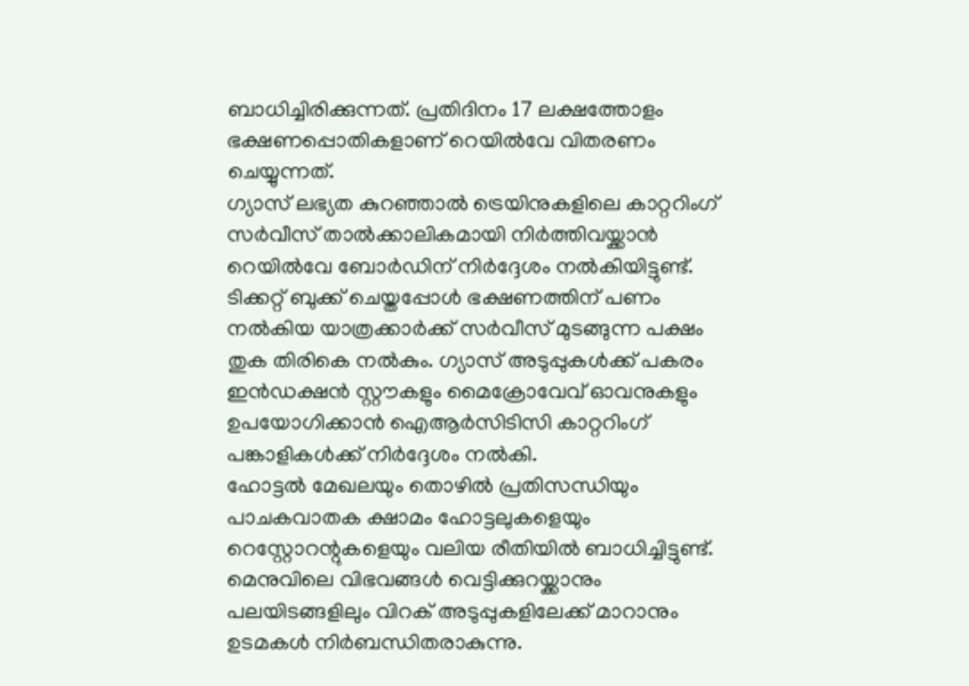ബാധിച്ചിരിക്കുന്നത്. പ്രതിദിനം 17 ലക്ഷത്തോളം ഭക്ഷണപ്പൊതികളാണ് റെയിൽവേ വിതരണം ചെയ്യുന്നത്.
ഗ്യാസ് ലഭ്യത കുറഞ്ഞാൽ ട്രെയിനുകളിലെ കാറ്ററിംഗ് സർവീസ് താൽക്കാലികമായി നിർത്തിവയ്ക്കാൻ റെയിൽവേ ബോർഡിന് നിർദ്ദേശം നൽകിയിട്ടുണ്ട്. ടിക്കറ്റ് ബുക്ക് ചെയ്തപ്പോൾ ഭക്ഷണത്തിന് പണം നൽകിയ യാത്രക്കാർക്ക് സർവീസ് മുടങ്ങുന്ന പക്ഷം തുക തിരികെ നൽകും. ഗ്യാസ് അടുപ്പുകൾക്ക് പകരം ഇൻഡക്ഷൻ സ്റ്റൗകളും മൈക്രോവേവ് ഓവനുകളും ഉപയോഗിക്കാൻ ഐആർസിടിസി കാറ്ററിംഗ് പങ്കാളികൾക്ക് നിർദ്ദേശം നൽകി.
ഹോട്ടൽ മേഖലയും തൊഴിൽ പ്രതിസന്ധിയും
പാചകവാതക ക്ഷാമം ഹോട്ടലുകളെയും റെസ്റ്റോറന്റുകളെയും വലിയ രീതിയിൽ ബാധിച്ചിട്ടുണ്ട്. മെനുവിലെ വിഭവങ്ങൾ വെട്ടിക്കുറയ്ക്കാനും പലയിടങ്ങളിലും വിറക് അടുപ്പുകളിലേക്ക് മാറാനും ഉടമകൾ നിർബന്ധിതരാകുന്നു.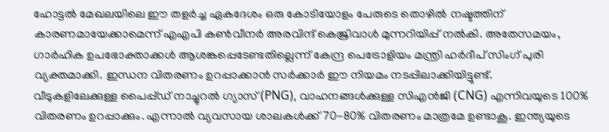ഹോട്ടൽ മേഖലയിലെ ഈ തളർച്ച ഏകദേശം ഒരു കോടിയോളം പേരുടെ തൊഴിൽ നഷ്ടത്തിന് കാരണമായേക്കാമെന്ന് എഎപി കൺവീനർ അരവിന്ദ് കെജ്രിവാൾ മുന്നറിയിപ്പ് നൽകി. അതേസമയം, ഗാർഹിക ഉപഭോക്താക്കൾ ആശങ്കപ്പെടേണ്ടതില്ലെന്ന് കേന്ദ്ര പെട്രോളിയം മന്ത്രി ഹർദീപ് സിംഗ് പുരി വ്യക്തമാക്കി. ഇന്ധന വിതരണം ഉറപ്പാക്കാൻ സർക്കാർ ഈ നിയമം നടപ്പിലാക്കിയിട്ടുണ്ട്.
വീടുകളിലേക്കുള്ള പൈപ്പ്ഡ് നാച്ചുറൽ ഗ്യാസ് (PNG), വാഹനങ്ങൾക്കുള്ള സിഎൻജി (CNG) എന്നിവയുടെ 100% വിതരണം ഉറപ്പാക്കും. എന്നാൽ വ്യവസായ ശാലകൾക്ക് 70-80% വിതരണം മാത്രമേ ഉണ്ടാകൂ. ഇന്ത്യയുടെ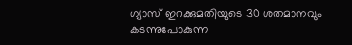ഗ്യാസ് ഇറക്കുമതിയുടെ 30 ശതമാനവും കടന്നുപോകുന്ന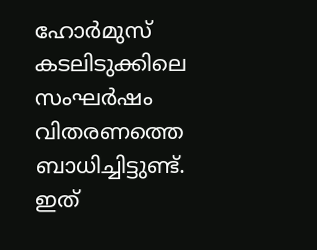ഹോർമുസ് കടലിടുക്കിലെ സംഘർഷം വിതരണത്തെ ബാധിച്ചിട്ടുണ്ട്. ഇത്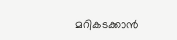മറികടക്കാൻ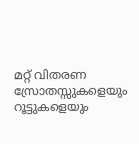മറ്റ് വിതരണ സ്രോതസ്സുകളെയും റൂട്ടുകളെയും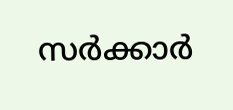സർക്കാർ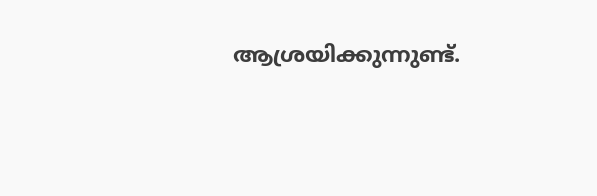ആശ്രയിക്കുന്നുണ്ട്.